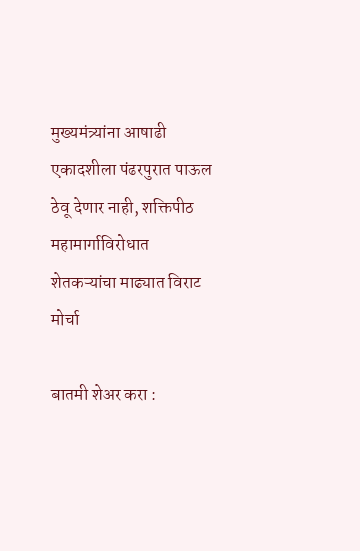मुख्यमंत्र्यांना आषाढी एकादशीला पंढरपुरात पाऊल ठेवू देणार नाही, शक्तिपीठ महामार्गाविरोधात शेतकऱ्यांचा माढ्यात विराट मोर्चा

बातमी शेअर करा :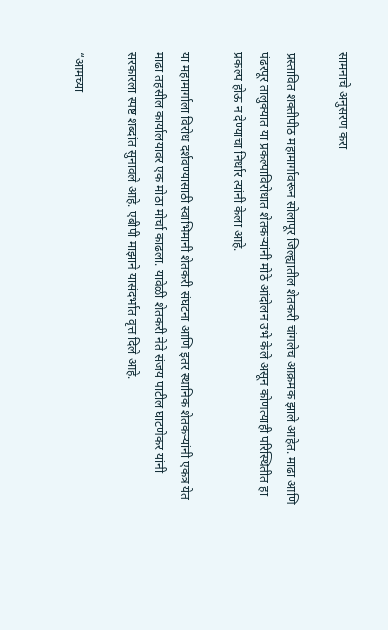सामनाचे अनुसरण करा

प्रस्तावित शक्तीपीठ महामार्गावरून सोलापूर जिल्ह्यातील शेतकरी चांगलेच आक्रमक झाले आहेत. माढा आणि पंढरपूर तालुक्यात या प्रकल्पाविरोधात शेतकऱ्यांनी मोठे आंदोलन उभे केले असून कोणत्याही परिस्थितीत हा प्रकल्प होऊ न देण्याचा निर्धार त्यांनी केला आहे.

या महामार्गाला विरोध दर्शवण्यासाठी स्वाभिमानी शेतकरी संघटना आणि इतर स्थानिक शेतकऱ्यांनी एकत्र येत माढा तहसील कार्यालयावर एक मोठा मोर्चा काढला. यावेळी शेतकरी नेते संजय पाटील घाटणेकर यांनी सरकारला स्पष्ट शब्दांत सुनावले आहे. एबीपी माझाने यासंदर्भात वृत्त दिले आहे.

“आमच्या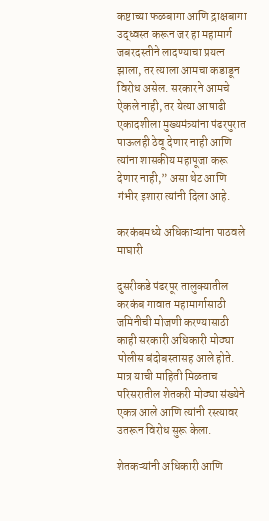कष्टाच्या फळबागा आणि द्राक्षबागा उद्ध्वस्त करून जर हा महामार्ग जबरदस्तीने लादण्याचा प्रयत्न झाला, तर त्याला आमचा कडाडून विरोध असेल. सरकारने आमचे ऐकले नाही, तर येत्या आषाढी एकादशीला मुख्यमंत्र्यांना पंढरपुरात पाऊलही ठेवू देणार नाही आणि त्यांना शासकीय महापूजा करू देणार नाही,” असा थेट आणि गंभीर इशारा त्यांनी दिला आहे.

करकंबमध्ये अधिकाऱ्यांना पाठवले माघारी

दुसरीकडे पंढरपूर तालुक्यातील करकंब गावात महामार्गासाठी जमिनीची मोजणी करण्यासाठी काही सरकारी अधिकारी मोठ्या पोलीस बंदोबस्तासह आले होते. मात्र याची माहिती मिळताच परिसरातील शेतकरी मोठ्या संख्येने एकत्र आले आणि त्यांनी रस्त्यावर उतरून विरोध सुरू केला.

शेतकऱ्यांनी अधिकारी आणि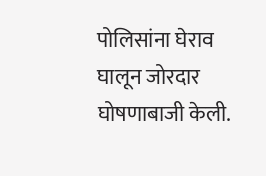पोलिसांना घेराव घालून जोरदार घोषणाबाजी केली.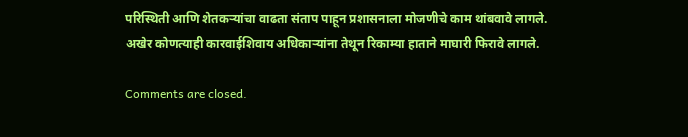परिस्थिती आणि शेतकऱ्यांचा वाढता संताप पाहून प्रशासनाला मोजणीचे काम थांबवावे लागले. अखेर कोणत्याही कारवाईशिवाय अधिकाऱ्यांना तेथून रिकाम्या हाताने माघारी फिरावे लागले.

Comments are closed.